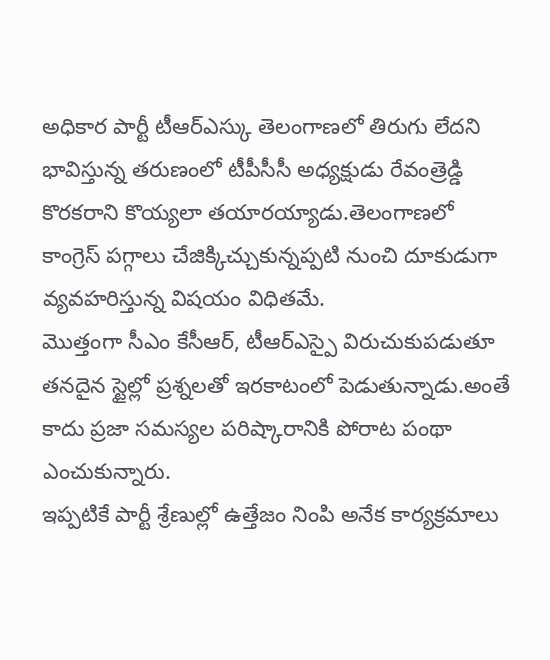అధికార పార్టీ టీఆర్ఎస్కు తెలంగాణలో తిరుగు లేదని భావిస్తున్న తరుణంలో టీపీసీసీ అధ్యక్షుడు రేవంత్రెడ్డి కొరకరాని కొయ్యలా తయారయ్యాడు.తెలంగాణలో కాంగ్రెస్ పగ్గాలు చేజిక్కిచ్చుకున్నప్పటి నుంచి దూకుడుగా వ్యవహరిస్తున్న విషయం విధితమే.
మొత్తంగా సీఎం కేసీఆర్, టీఆర్ఎస్పై విరుచుకుపడుతూ తనదైన స్టైల్లో ప్రశ్నలతో ఇరకాటంలో పెడుతున్నాడు.అంతే కాదు ప్రజా సమస్యల పరిష్కారానికి పోరాట పంథా ఎంచుకున్నారు.
ఇప్పటికే పార్టీ శ్రేణుల్లో ఉత్తేజం నింపి అనేక కార్యక్రమాలు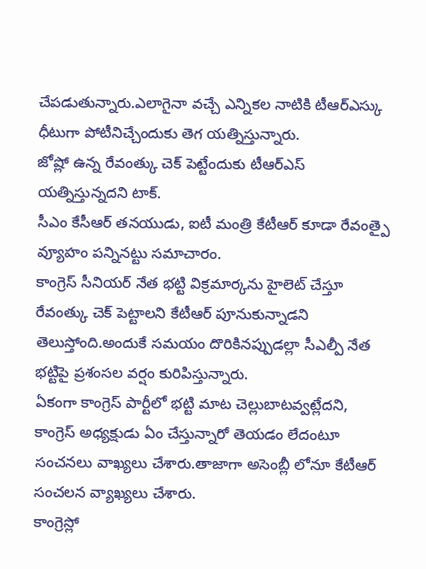చేపడుతున్నారు.ఎలాగైనా వచ్చే ఎన్నికల నాటికి టీఆర్ఎస్కు ధీటుగా పోటీనిచ్చేందుకు తెగ యత్నిస్తున్నారు.
జోష్లో ఉన్న రేవంత్కు చెక్ పెట్టేందుకు టీఆర్ఎస్ యత్నిస్తున్నదని టాక్.
సీఎం కేసీఆర్ తనయుడు, ఐటీ మంత్రి కేటీఆర్ కూడా రేవంత్పై వ్యూహం పన్నినట్టు సమాచారం.
కాంగ్రెస్ సీనియర్ నేత భట్టి విక్రమార్కను హైలెట్ చేస్తూ రేవంత్కు చెక్ పెట్టాలని కేటీఆర్ పూనుకున్నాడని తెలుస్తోంది.అందుకే సమయం దొరికినప్పుడల్లా సీఎల్పీ నేత భట్టిపై ప్రశంసల వర్షం కురిపిస్తున్నారు.
ఏకంగా కాంగ్రెస్ పార్టీలో భట్టి మాట చెల్లుబాటవ్వట్లేదని, కాంగ్రెస్ అధ్యక్షుడు ఏం చేస్తున్నారో తెయడం లేదంటూ సంచనలు వాఖ్యలు చేశారు.తాజాగా అసెంబ్లీ లోనూ కేటీఆర్ సంచలన వ్యాఖ్యలు చేశారు.
కాంగ్రెస్లో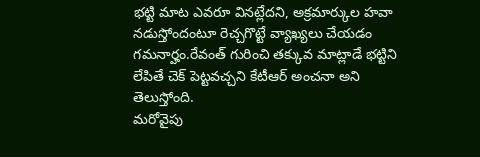భట్టి మాట ఎవరూ వినట్లేదని, అక్రమార్కుల హవా నడుస్తోందంటూ రెచ్చగొట్టే వ్యాఖ్యలు చేయడం గమనార్హం.రేవంత్ గురించి తక్కువ మాట్లాడే భట్టిని లేపితే చెక్ పెట్టవచ్చని కేటీఆర్ అంచనా అని తెలుస్తోంది.
మరోవైపు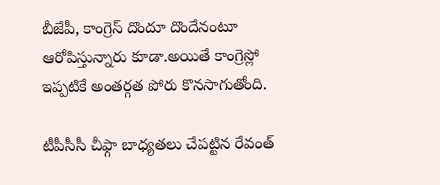బీజేపీ, కాంగ్రెస్ దొందూ దొందేనంటూ ఆరోపిస్తున్నారు కూడా.అయితే కాంగ్రెస్లో ఇప్పటికే అంతర్గత పోరు కొనసాగుతోంది.

టీపీసీసీ చీఫ్గా బాధ్యతలు చేపట్టిన రేవంత్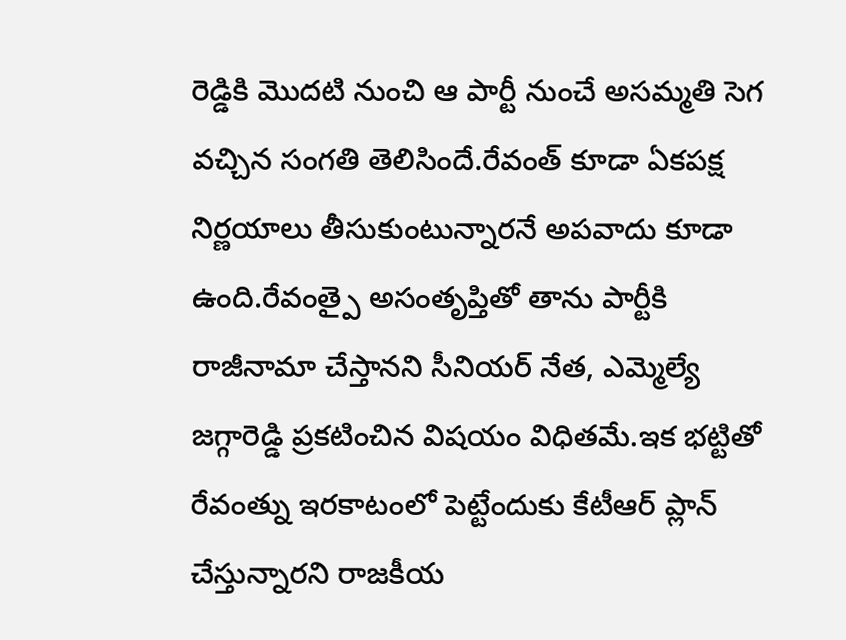రెడ్డికి మొదటి నుంచి ఆ పార్టీ నుంచే అసమ్మతి సెగ వచ్చిన సంగతి తెలిసిందే.రేవంత్ కూడా ఏకపక్ష నిర్ణయాలు తీసుకుంటున్నారనే అపవాదు కూడా ఉంది.రేవంత్పై అసంతృప్తితో తాను పార్టీకి రాజీనామా చేస్తానని సీనియర్ నేత, ఎమ్మెల్యే జగ్గారెడ్డి ప్రకటించిన విషయం విధితమే.ఇక భట్టితో రేవంత్ను ఇరకాటంలో పెట్టేందుకు కేటీఆర్ ప్లాన్ చేస్తున్నారని రాజకీయ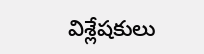విశ్లేషకులు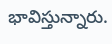భావిస్తున్నారు.